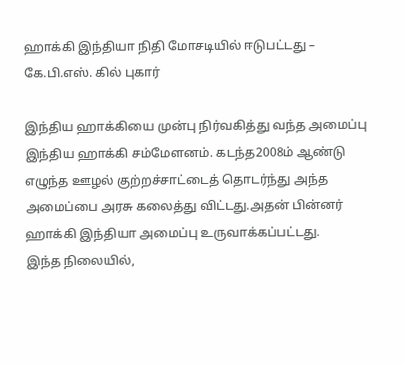ஹாக்கி இந்தியா நிதி மோசடியில் ஈடுபட்டது – கே.பி.எஸ். கில் புகார்

இந்திய ஹாக்கியை முன்பு நிர்வகித்து வந்த அமைப்பு இந்திய ஹாக்கி சம்மேளனம். கடந்த2008ம் ஆண்டு எழுந்த ஊழல் குற்றச்சாட்டைத் தொடர்ந்து அந்த அமைப்பை அரசு கலைத்து விட்டது.அதன் பின்னர் ஹாக்கி இந்தியா அமைப்பு உருவாக்கப்பட்டது.
இந்த நிலையில்,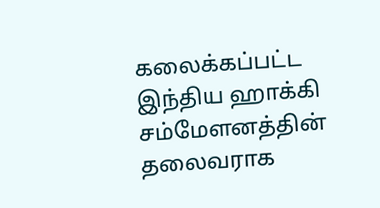கலைக்கப்பட்ட இந்திய ஹாக்கி சம்மேளனத்தின் தலைவராக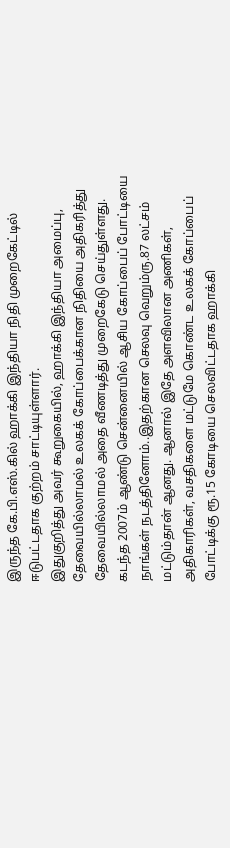இருந்த கே.பி.எஸ்.கில் ஹாக்கி இந்தியா நிதி முறைகேட்டில் ஈடுபட்டதாக குற்றம் சாட்டியுள்ளார்.
இதுகுறித்து அவர் கூறுகையில், ஹாக்கி இந்தியா அமைப்பு, தேவையில்லாமல் உலகக் கோப்பைக்கான நிதியை அதிகரித்து தேவையில்லாமல் அதை வீணடித்து முறைகேடு செய்துள்ளது.
கடந்த 2007ம் ஆண்டு சென்னையில் ஆசிய கோப்பைப் போட்டியை நாங்கள் நடத்தினோம்..இதற்கான செலவு வெறும்ரு.87 லட்சம் மட்டும்தான் ஆனது. ஆனால் இதே அளவிலான அணிகள், அதிகாரிகள், வசதிகளை மட்டுமே கொண்ட உலகக் கோப்பைப் போட்டிக்கு ரூ.15 கோடியை செலவிட்டதாக ஹாக்கி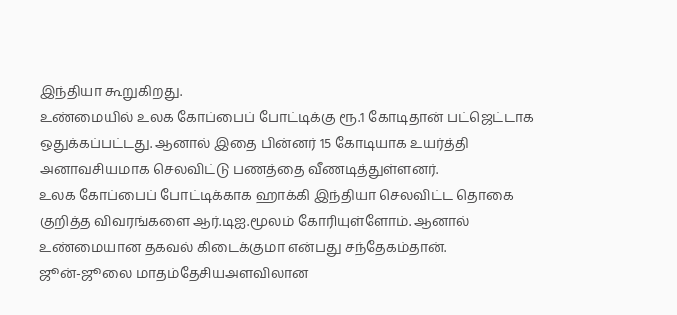இந்தியா கூறுகிறது.
உண்மையில் உலக கோப்பைப் போட்டிக்கு ரூ.1 கோடிதான் பட்ஜெட்டாக ஒதுக்கப்பட்டது. ஆனால் இதை பின்னர் 15 கோடியாக உயர்த்தி அனாவசியமாக செலவிட்டு பணத்தை வீணடித்துள்ளனர்.
உலக கோப்பைப் போட்டிக்காக ஹாக்கி இந்தியா செலவிட்ட தொகை குறித்த விவரங்களை ஆர்.டிஐ.மூலம் கோரியுள்ளோம். ஆனால் உண்மையான தகவல் கிடைக்குமா என்பது சந்தேகம்தான்.
ஜூன்-ஜூலை மாதம்தேசியஅளவிலான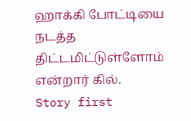ஹாக்கி போட்டியை நடத்த திட்டமிட்டுள்ளோம் என்றார் கில்.
Story first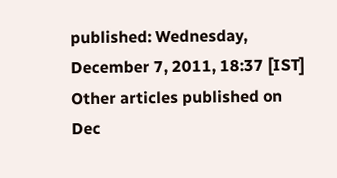published: Wednesday, December 7, 2011, 18:37 [IST]
Other articles published on Dec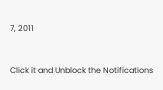7, 2011


Click it and Unblock the Notifications